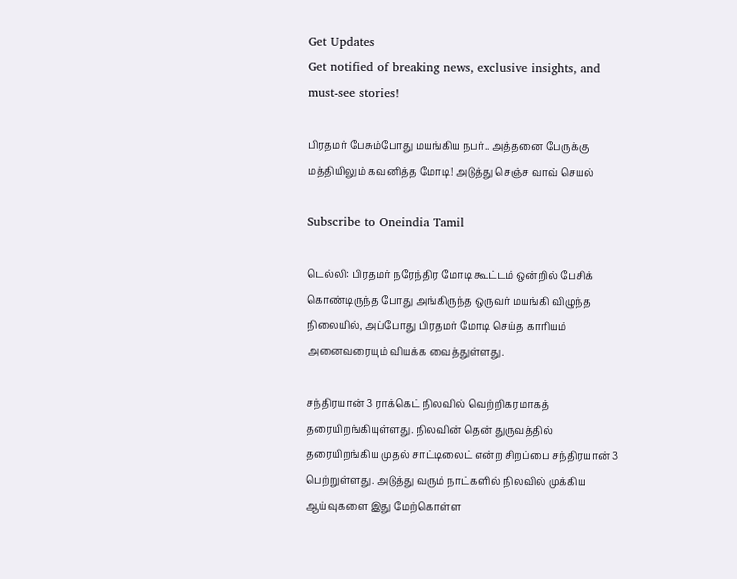Get Updates
Get notified of breaking news, exclusive insights, and must-see stories!

பிரதமர் பேசும்போது மயங்கிய நபர்.. அத்தனை பேருக்கு மத்தியிலும் கவனித்த மோடி! அடுத்து செஞ்ச வாவ் செயல்

Subscribe to Oneindia Tamil

டெல்லி: பிரதமர் நரேந்திர மோடி கூட்டம் ஒன்றில் பேசிக் கொண்டிருந்த போது அங்கிருந்த ஒருவர் மயங்கி விழுந்த நிலையில், அப்போது பிரதமர் மோடி செய்த காரியம் அனைவரையும் வியக்க வைத்துள்ளது.

சந்திரயான் 3 ராக்கெட் நிலவில் வெற்றிகரமாகத் தரையிறங்கியுள்ளது. நிலவின் தென் துருவத்தில் தரையிறங்கிய முதல் சாட்டிலைட் என்ற சிறப்பை சந்திரயான் 3 பெற்றுள்ளது. அடுத்து வரும் நாட்களில் நிலவில் முக்கிய ஆய்வுகளை இது மேற்கொள்ள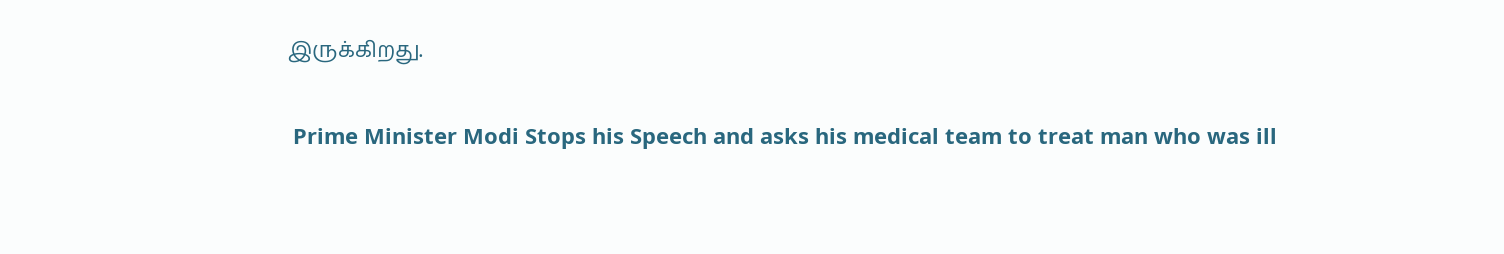இருக்கிறது.

 Prime Minister Modi Stops his Speech and asks his medical team to treat man who was ill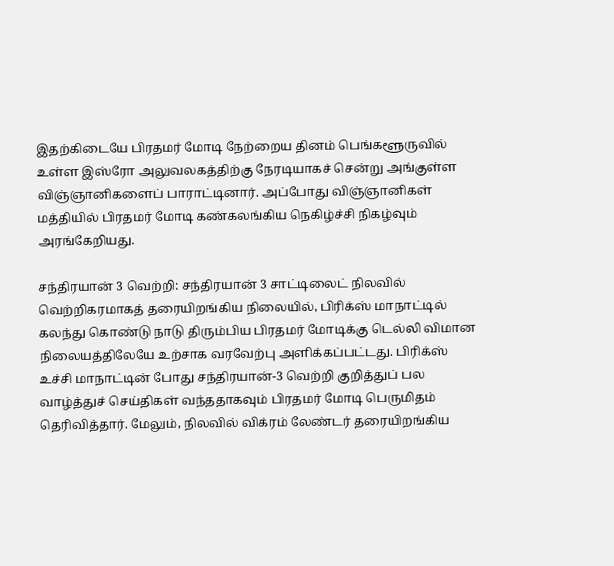இதற்கிடையே பிரதமர் மோடி நேற்றைய தினம் பெங்களூருவில் உள்ள இஸ்ரோ அலுவலகத்திற்கு நேரடியாகச் சென்று அங்குள்ள விஞ்ஞானிகளைப் பாராட்டினார். அப்போது விஞ்ஞானிகள் மத்தியில் பிரதமர் மோடி கண்கலங்கிய நெகிழ்ச்சி நிகழ்வும் அரங்கேறியது.

சந்திரயான் 3 வெற்றி: சந்திரயான் 3 சாட்டிலைட் நிலவில் வெற்றிகரமாகத் தரையிறங்கிய நிலையில், பிரிக்ஸ் மாநாட்டில் கலந்து கொண்டு நாடு திரும்பிய பிரதமர் மோடிக்கு டெல்லி விமான நிலையத்திலேயே உற்சாக வரவேற்பு அளிக்கப்பட்டது. பிரிக்ஸ் உச்சி மாநாட்டின் போது சந்திரயான்-3 வெற்றி குறித்துப் பல வாழ்த்துச் செய்திகள் வந்ததாகவும் பிரதமர் மோடி பெருமிதம் தெரிவித்தார். மேலும், நிலவில் விக்ரம் லேண்டர் தரையிறங்கிய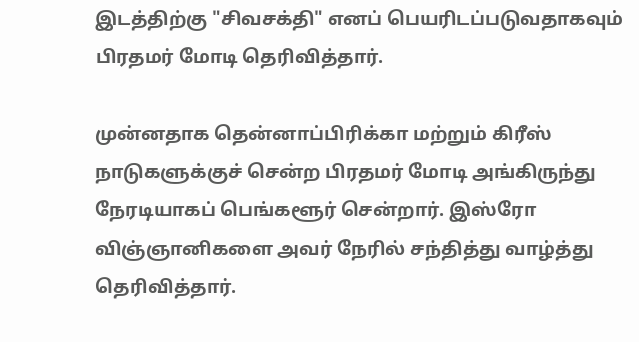இடத்திற்கு "சிவசக்தி" எனப் பெயரிடப்படுவதாகவும் பிரதமர் மோடி தெரிவித்தார்.

முன்னதாக தென்னாப்பிரிக்கா மற்றும் கிரீஸ் நாடுகளுக்குச் சென்ற பிரதமர் மோடி அங்கிருந்து நேரடியாகப் பெங்களூர் சென்றார். இஸ்ரோ விஞ்ஞானிகளை அவர் நேரில் சந்தித்து வாழ்த்து தெரிவித்தார்.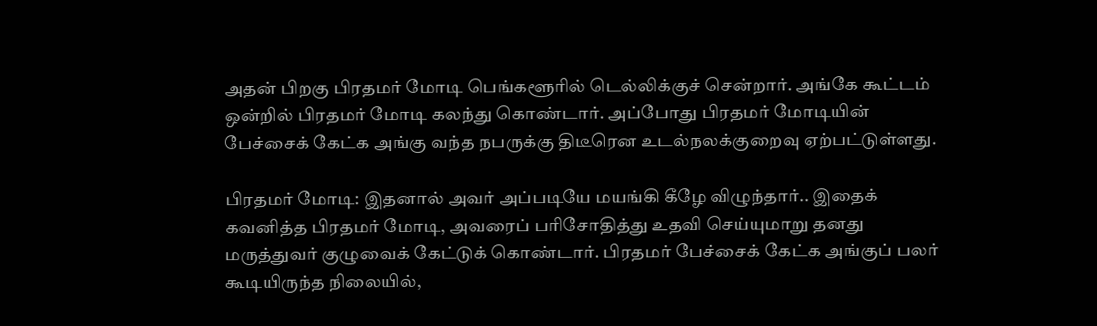அதன் பிறகு பிரதமர் மோடி பெங்களூரில் டெல்லிக்குச் சென்றார். அங்கே கூட்டம் ஒன்றில் பிரதமர் மோடி கலந்து கொண்டார். அப்போது பிரதமர் மோடியின் பேச்சைக் கேட்க அங்கு வந்த நபருக்கு திடீரென உடல்நலக்குறைவு ஏற்பட்டுள்ளது.

பிரதமர் மோடி: இதனால் அவர் அப்படியே மயங்கி கீழே விழுந்தார்.. இதைக் கவனித்த பிரதமர் மோடி, அவரைப் பரிசோதித்து உதவி செய்யுமாறு தனது மருத்துவர் குழுவைக் கேட்டுக் கொண்டார். பிரதமர் பேச்சைக் கேட்க அங்குப் பலர் கூடியிருந்த நிலையில்,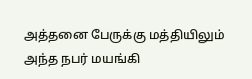அத்தனை பேருக்கு மத்தியிலும் அந்த நபர் மயங்கி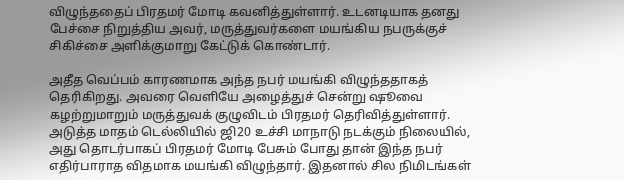விழுந்ததைப் பிரதமர் மோடி கவனித்துள்ளார். உடனடியாக தனது பேச்சை நிறுத்திய அவர், மருத்துவர்களை மயங்கிய நபருக்குச் சிகிச்சை அளிக்குமாறு கேட்டுக் கொண்டார்.

அதீத வெப்பம் காரணமாக அந்த நபர் மயங்கி விழுந்ததாகத் தெரிகிறது. அவரை வெளியே அழைத்துச் சென்று ஷூவை கழற்றுமாறும் மருத்துவக் குழுவிடம் பிரதமர் தெரிவித்துள்ளார். அடுத்த மாதம் டெல்லியில் ஜி20 உச்சி மாநாடு நடக்கும் நிலையில், அது தொடர்பாகப் பிரதமர் மோடி பேசும் போது தான் இந்த நபர் எதிர்பாராத விதமாக மயங்கி விழுந்தார். இதனால் சில நிமிடங்கள்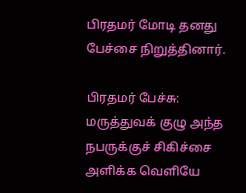பிரதமர் மோடி தனது பேச்சை நிறுத்தினார்.

பிரதமர் பேச்சு: மருத்துவக் குழு அந்த நபருக்குச் சிகிச்சை அளிக்க வெளியே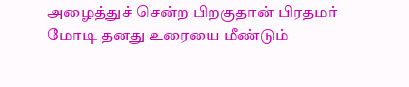அழைத்துச் சென்ற பிறகுதான் பிரதமர் மோடி தனது உரையை மீண்டும்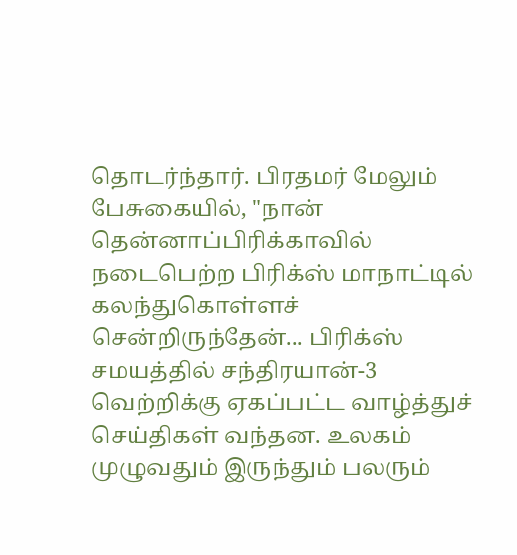தொடர்ந்தார். பிரதமர் மேலும் பேசுகையில், "நான் தென்னாப்பிரிக்காவில் நடைபெற்ற பிரிக்ஸ் மாநாட்டில் கலந்துகொள்ளச் சென்றிருந்தேன்... பிரிக்ஸ் சமயத்தில் சந்திரயான்-3 வெற்றிக்கு ஏகப்பட்ட வாழ்த்துச் செய்திகள் வந்தன. உலகம் முழுவதும் இருந்தும் பலரும்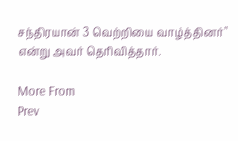சந்திரயான் 3 வெற்றியை வாழ்த்தினர்" என்று அவர் தெரிவித்தார்.

More From
Prev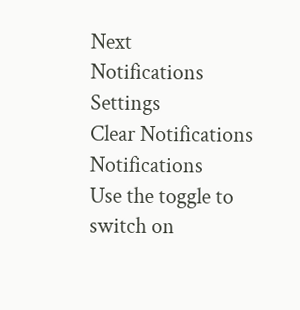Next
Notifications
Settings
Clear Notifications
Notifications
Use the toggle to switch on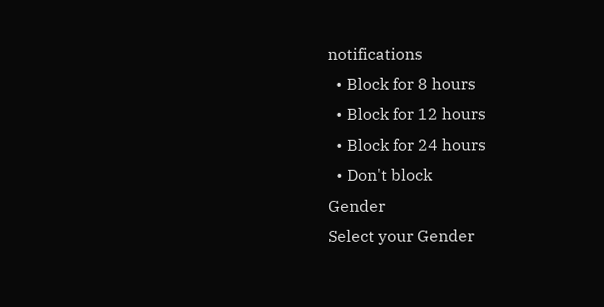notifications
  • Block for 8 hours
  • Block for 12 hours
  • Block for 24 hours
  • Don't block
Gender
Select your Gender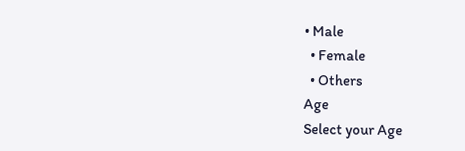• Male
  • Female
  • Others
Age
Select your Age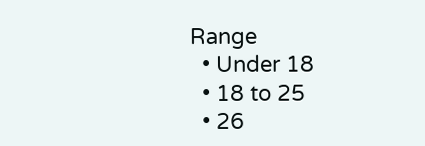Range
  • Under 18
  • 18 to 25
  • 26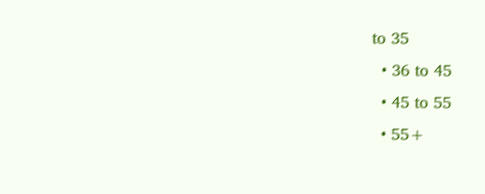to 35
  • 36 to 45
  • 45 to 55
  • 55+